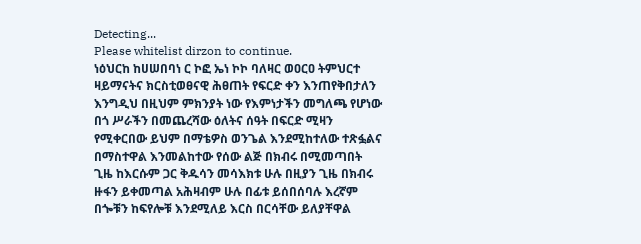Detecting...
Please whitelist dirzon to continue.
ነዕህርከ ከሀሠበባነ ር ኮፎ ኤነ ኮኮ ባለዛር ወዐርዐ ትምህርተ ዛይማናትና ክርስቲወፀናዊ ሕፀጠት የፍርድ ቀን እንጠየቅበታለን እንግዲህ በዚህም ምክንያት ነው የእምነታችን መግለጫ የሆነው በጎ ሥራችን በመጨረሻው ዕለትና ሰዓት በፍርድ ሚዛን የሚቀርበው ይህም በማቴዎስ ወንጌል እንደሚከተለው ተጽፏልና በማስተዋል እንመልከተው የሰው ልጅ በክብሩ በሚመጣበት ጊዜ ከእርሱም ጋር ቅዱሳን መሳእክቱ ሁሉ በዚያን ጊዜ በክብሩ ዙፋን ይቀመጣል አሕዛብም ሁሉ በፊቱ ይሰበሰባሉ እረኛም በጐቹን ከፍየሎቹ እንደሚለይ እርስ በርሳቸው ይለያቸዋል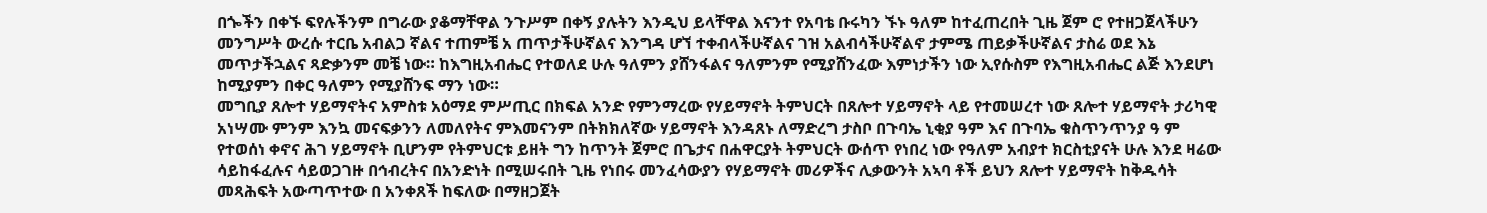በጐችን በቀኙ ፍየሉችንም በግራው ያቆማቸዋል ንጉሥም በቀኝ ያሉትን እንዲህ ይላቸዋል እናንተ የአባቴ ቡሩካን ኙኑ ዓለም ከተፈጠረበት ጊዜ ጀም ሮ የተዘጋጀላችሁን መንግሥት ውረሱ ተርቤ አብልጋ ኛልና ተጠምቼ አ ጠጥታችሁኛልና እንግዳ ሆኘ ተቀብላችሁኛልና ገዝ አልብሳችሁኛልኖ ታምሜ ጠይቃችሁኛልና ታስሬ ወደ እኔ መጥታችኋልና ጻድቃንም መቼ ነው። ከእግዚአብሔር የተወለደ ሁሉ ዓለምን ያሸንፋልና ዓለምንም የሚያሸንፈው እምነታችን ነው ኢየሱስም የእግዚአብሔር ልጅ እንደሆነ ከሚያምን በቀር ዓለምን የሚያሸንፍ ማን ነው።
መግቢያ ጸሎተ ሃይማኖትና አምስቱ አዕማደ ምሥጢር በክፍል አንድ የምንማረው የሃይማኖት ትምህርት በጸሎተ ሃይማኖት ላይ የተመሠረተ ነው ጸሎተ ሃይማኖት ታሪካዊ አነሣሙ ምንም እንኳ መናፍቃንን ለመለየትና ምእመናንም በትክክለኛው ሃይማኖት እንዳጸኑ ለማድረግ ታስቦ በጉባኤ ኒቂያ ዓም እና በጉባኤ ቁስጥንጥንያ ዓ ም የተወሰነ ቀኖና ሕገ ሃይማኖት ቢሆንም የትምህርቱ ይዘት ግን ከጥንት ጀምሮ በጌታና በሐዋርያት ትምህርት ውሰጥ የነበረ ነው የዓለም አብያተ ክርስቲያናት ሁሉ እንደ ዛሬው ሳይከፋፈሉና ሳይወጋገዙ በኅብረትና በአንድነት በሚሠሩበት ጊዜ የነበሩ መንፈሳውያን የሃይማኖት መሪዎችና ሊቃውንት አኣባ ቶች ይህን ጸሎተ ሃይማኖት ከቅዱሳት መጻሕፍት አውጣጥተው በ አንቀጸች ከፍለው በማዘጋጀት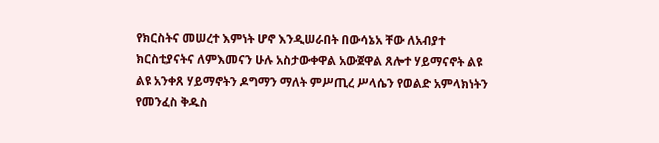የክርስትና መሠረተ እምነት ሆኖ እንዲሠራበት በውሳኔአ ቸው ለአብያተ ክርስቲያናትና ለምእመናን ሁሉ አስታውቀዋል አውጀዋል ጸሎተ ሃይማናኖት ልዩ ልዩ አንቀጸ ሃይማኖትን ዶግማን ማለት ምሥጢረ ሥላሴን የወልድ አምላክነትን የመንፈስ ቅዱስ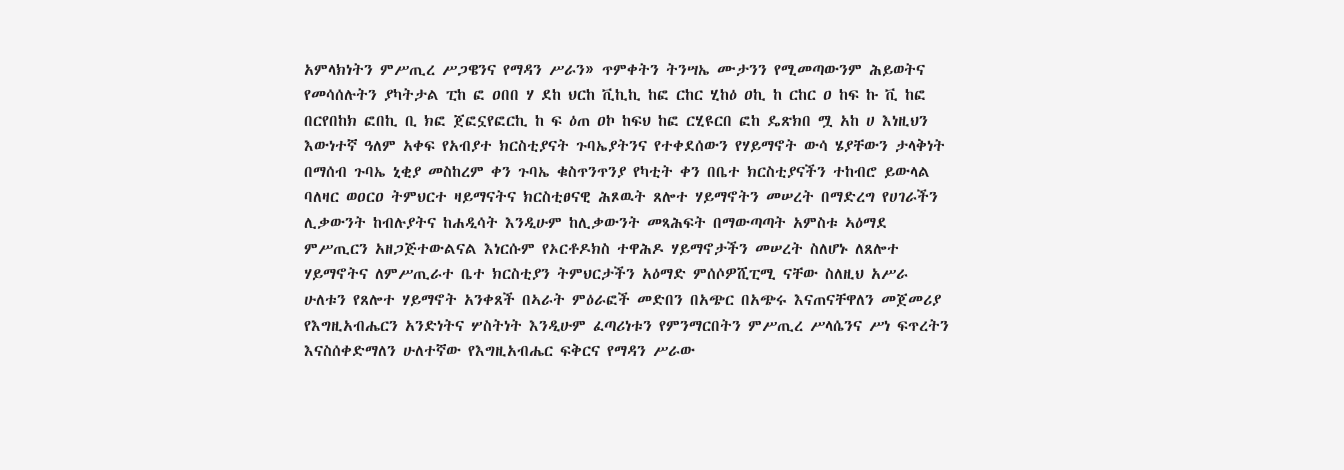አምላክነትን ምሥጢረ ሥጋዌንና የማዳን ሥራን» ጥምቀትን ትንሣኤ ሙታንን የሚመጣውንም ሕይወትና የመሳሰሉትን ያካትታል ፒከ ፎ ዐበበ ሃ ደከ ህርከ ቪኪኪ ከፎ ርከር ሂከዕ ዐኪ ከ ርከር ዐ ከፍ ኩ ቪ ከፎ በርየበከክ ፎበኪ ቢ ክፎ ጀፎኗየፎርኪ ከ ፍ ዕጠ ዐኮ ከፍህ ከፎ ርሂዩርበ ፎከ ዴጽክበ ሟ አከ ሀ እነዚህን እውነተኛ ዓለም አቀፍ የአብያተ ክርስቲያናት ጉባኤያትንና የተቀደሰውን የሃይማኖት ውሳ ሄያቸውን ታላቅነት በማሰብ ጉባኤ ኒቂያ መስከረም ቀን ጉባኤ ቁስጥንጥንያ የካቲት ቀን በቤተ ክርስቲያናችን ተከብሮ ይውላል ባለዛር ወዐርዐ ትምህርተ ዛይማናትና ክርስቲፀናዊ ሕጾዉት ጸሎተ ሃይማኖትን መሠረት በማድረግ የሀገራችን ሊቃውንት ከብሉያትና ከሐዲሳት እንዲሁም ከሊቃውንት መጻሕፍት በማውጣጣት አምስቱ ኣዕማደ ምሥጢርን አዘጋጅተውልናል እነርሱም የኦርቶዶክስ ተዋሕዶ ሃይማኖታችን መሠረት ስለሆኑ ለጸሎተ ሃይማኖትና ለምሥጢራተ ቤተ ክርስቲያን ትምህርታችን አዕማድ ምሰሶዎሺፒሚ ናቸው ስለዚህ አሥራ ሁለቱን የጸሎተ ሃይማኖት አንቀጸች በኣራት ምዕራፎች መድበን በአጭር በአጭሩ እናጠናቸዋለን መጀመሪያ የእግዚአብሔርን አንድነትና ሦስትነት እንዲሁም ፈጣሪነቱን የምንማርበትን ምሥጢረ ሥላሴንና ሥነ ፍጥረትን እናስሰቀድማለን ሁለተኛው የእግዚአብሔር ፍቅርና የማዳን ሥራው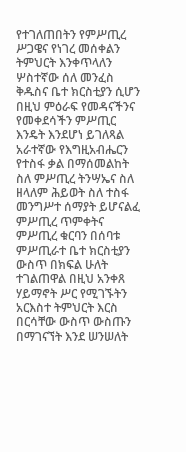የተገለጠበትን የምሥጢረ ሥጋዌና የነገረ መሰቀልን ትምህርት እንቀጥላለን ሦስተኛው ሰለ መንፈስ ቅዱስና ቤተ ክርስቲያን ሲሆን በዚህ ምዕራፍ የመዳናችንና የመቀደሳችን ምሥጢር እንዴት እንደሆነ ይገለጻል አራተኛው የእግዚአብሔርን የተስፋ ቃል በማሰመልከት ስለ ምሥጢረ ትንሣኤና ስለ ዘላለም ሕይወት ስለ ተስፋ መንግሥተ ሰማያት ይሆናልፈ ምሥጢረ ጥምቀትና ምሥጢረ ቁርባን በሰባቱ ምሥጢራተ ቤተ ክርስቲያን ውስጥ በክፍል ሁለት ተገልጠዋል በዚህ አንቀጸ ሃይማኖት ሥር የሚገኙትን አርእስተ ትምህርት እርስ በርሳቸው ውስጥ ውስጡን በማገናኘት እንደ ሠንሠለት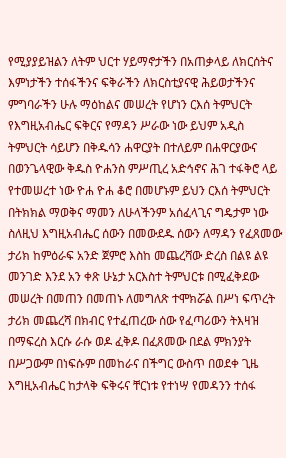የሚያያይዝልን ለትም ህርተ ሃይማኖታችን በአጠቃላይ ለክርሰትና እምነታችን ተሰፋችንና ፍቅራችን ለክርስቲያናዊ ሕይወታችንና ምግባራችን ሁሉ ማዕከልና መሠረት የሆነን ርእሰ ትምህርት የእግዚአብሔር ፍቅርና የማዳን ሥራው ነው ይህም አዲስ ትምህርት ሳይሆን በቅዱሳን ሐዋርያት በተለይም በሐዋርያውና በወንጌላዊው ቅዱስ ዮሐንስ ምሥጢረ አድኅኖና ሕገ ተፋቅሮ ላይ የተመሠረተ ነው ዮሐ ዮሐ ቆሮ በመሆኑም ይህን ርእሰ ትምህርት በትክክል ማወቅና ማመን ለሁላችንም አሰፈላጊና ግዴታም ነው ስለዚህ እግዚአብሔር ሰውን በመውደዱ ሰውን ለማዳን የፈጸመው ታሪክ ከምዕራፍ አንድ ጀምሮ እስከ መጨረሻው ድረስ በልዩ ልዩ መንገድ እንደ አን ቀጽ ሁኔታ አርእስተ ትምህርቱ በሚፈቅደው መሠረት በመጠን በመጠኑ ለመግለጽ ተሞክሯል በሥነ ፍጥረት ታሪክ መጨረሻ በክብር የተፈጠረው ሰው የፈጣሪውን ትእዛዝ በማፍረስ እርሱ ራሱ ወዶ ፈቅዶ በፈጸመው በደል ምክንያት በሥጋውም በነፍሱም በመከራና በችግር ውስጥ በወደቀ ጊዜ እግዚአብሔር ከታላቅ ፍቅሩና ቸርነቱ የተነሣ የመዳንን ተሰፋ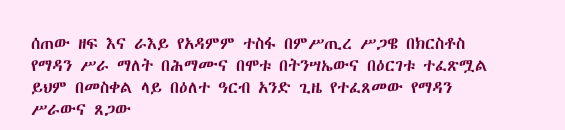ሰጠው ዘፍ እና ራእይ የአዳምም ተስፋ በምሥጢረ ሥጋዌ በክርስቶስ የማዳን ሥራ ማለት በሕማሙና በሞቱ በትንሣኤውና በዕርገቱ ተፈጽሟል ይህም በመስቀል ላይ በዕለተ ዓርብ አንድ ጊዜ የተፈጸመው የማዳን ሥራውና ጸጋው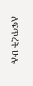ለፍጥረት ሁሉ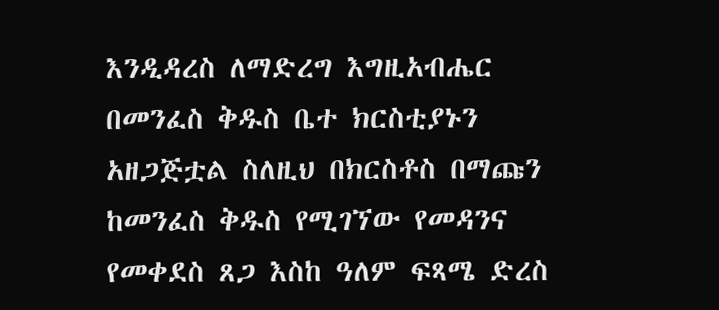እንዲዳረስ ለማድረግ እግዚአብሔር በመንፈስ ቅዱስ ቤተ ክርስቲያኑን አዘጋጅቷል ስለዚህ በክርስቶስ በማጩን ከመንፈስ ቅዱስ የሚገኘው የመዳንና የመቀደስ ጸጋ እስከ ዓለም ፍጻሜ ድረስ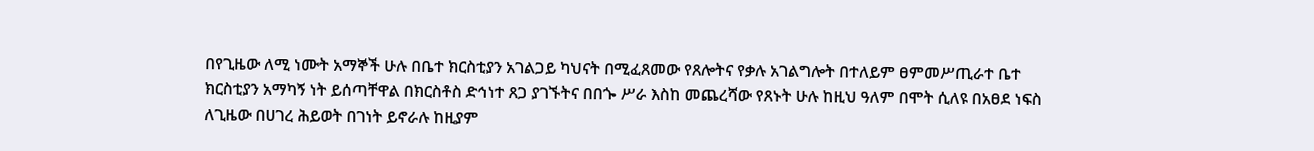በየጊዜው ለሚ ነሙት አማኞች ሁሉ በቤተ ክርስቲያን አገልጋይ ካህናት በሚፈጸመው የጸሎትና የቃሉ አገልግሎት በተለይም ፀምመሥጢራተ ቤተ ክርስቲያን አማካኝ ነት ይሰጣቸዋል በክርስቶስ ድኅነተ ጸጋ ያገኙትና በበጐ ሥራ እስከ መጨረሻው የጸኑት ሁሉ ከዚህ ዓለም በሞት ሲለዩ በአፀደ ነፍስ ለጊዜው በሀገረ ሕይወት በገነት ይኖራሉ ከዚያም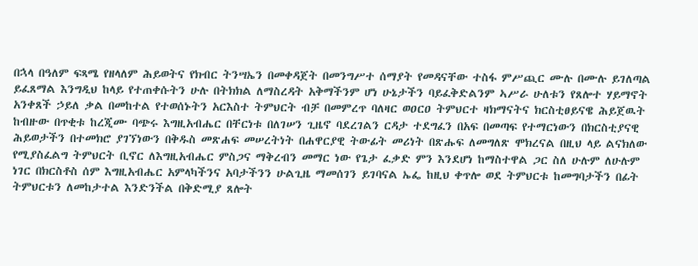በኋላ በዓለም ፍጻሜ የዘላለም ሕይወትና የክብር ትንሣኤን በመቀዳጀት በመንግሥተ ሰማያት የመዳናቸው ተስፋ ምሥጪር ሙሉ በሙሉ ይገለጣል ይፈጸማል እንግዲህ ከላይ የተጠቀሱትን ሁሉ በትክክል ለማስረዳት አቅማችንም ሆነ ሁኔታችን ባይፈቅድልንም ኣሥራ ሁለቱን የጸሎተ ሃይማኖት አንቀጸች ኃይለ ቃል በመከተል የተወሰኑትን አርእስተ ትምህርት ብቻ በመምረጥ ባለዛር ወዐርዐ ትምህርተ ዛክማናትና ክርስቲፀይናዌ ሕይጀዉት ከብዙው በጥቂቱ ከረጂሙ ባጭሩ እግዚአብሔር በቸርነቱ በለገሠን ጊዜኖ ባደረገልን ርዳታ ተደግፈን በአፍ በመጣፍ የተማርነውን በክርስቲያናዊ ሕይወታችን በተመክሮ ያገኘነውን በቅዱስ መጽሐፍ መሠረትነት በሐዋርያዊ ትውፊት መሪነት በጽሑፍ ለመግለጽ ሞክረናል በዚህ ላይ ልናክለው የሚያስፈልግ ትምህርት ቢኖር ለእግዚአብሔር ምስጋና ማቅረብን መማር ነው የጌታ ፈቃድ ምን እንደሆነ ከማስተዋል ጋር ስለ ሁሉም ለሁሉም ነገር በክርስቶስ ሰም እግዚአብሔር አምላካችንና አባታችንን ሁልጊዜ ማመሰገን ይገባናል ኤፌ ከዚህ ቀጥሎ ወደ ትምህርቱ ከመግባታችን በፊት ትምህርቱን ለመከታተል እንድንችል በቅድሚያ ጸሎት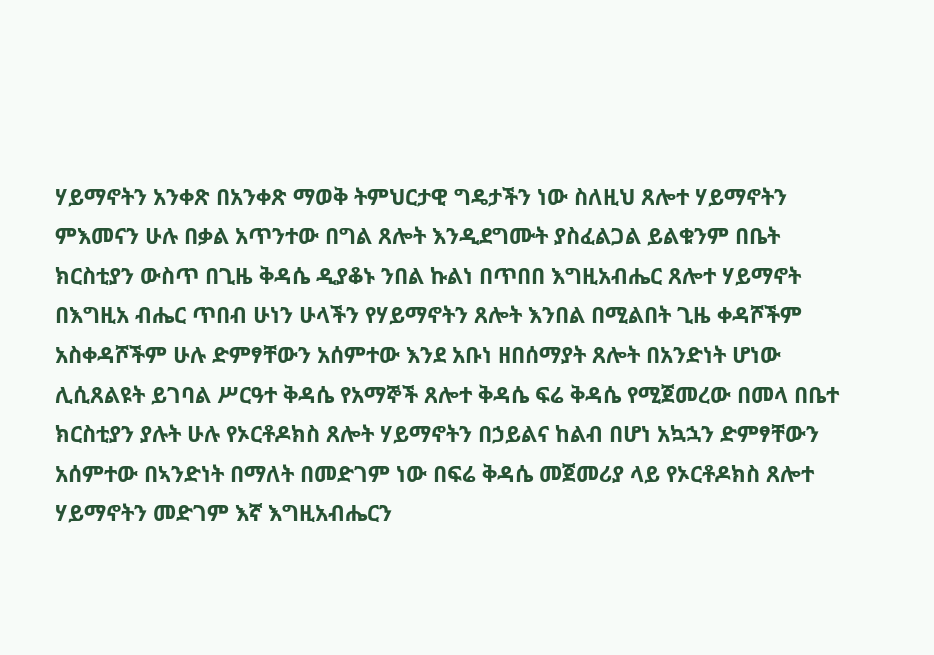ሃይማኖትን አንቀጽ በአንቀጽ ማወቅ ትምህርታዊ ግዴታችን ነው ስለዚህ ጸሎተ ሃይማኖትን ምእመናን ሁሉ በቃል አጥንተው በግል ጸሎት እንዲደግሙት ያስፈልጋል ይልቁንም በቤት ክርስቲያን ውስጥ በጊዜ ቅዳሴ ዲያቆኑ ንበል ኩልነ በጥበበ እግዚአብሔር ጸሎተ ሃይማኖት በእግዚአ ብሔር ጥበብ ሁነን ሁላችን የሃይማኖትን ጸሎት እንበል በሚልበት ጊዜ ቀዳሾችም አስቀዳሾችም ሁሉ ድምፃቸውን አሰምተው እንደ አቡነ ዘበሰማያት ጸሎት በአንድነት ሆነው ሊሲጸልዩት ይገባል ሥርዓተ ቅዳሴ የአማኞች ጸሎተ ቅዳሴ ፍሬ ቅዳሴ የሚጀመረው በመላ በቤተ ክርስቲያን ያሉት ሁሉ የኦርቶዶክስ ጸሎት ሃይማኖትን በኃይልና ከልብ በሆነ አኳኋን ድምፃቸውን አሰምተው በኣንድነት በማለት በመድገም ነው በፍሬ ቅዳሴ መጀመሪያ ላይ የኦርቶዶክስ ጸሎተ ሃይማኖትን መድገም እኛ እግዚአብሔርን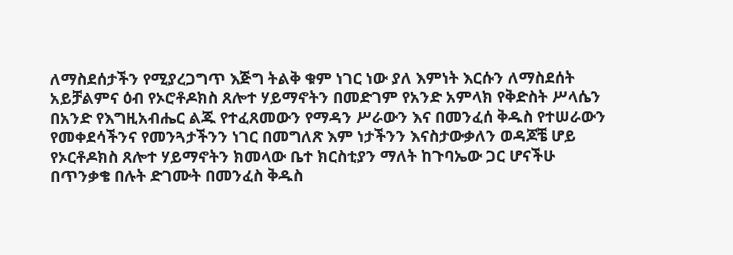ለማስደሰታችን የሚያረጋግጥ እጅግ ትልቅ ቁም ነገር ነው ያለ እምነት እርሱን ለማስደሰት አይቻልምና ዕብ የኦሮቶዶክስ ጸሎተ ሃይማኖትን በመድገም የአንድ አምላክ የቅድስት ሥላሴን በአንድ የእግዚአብሔር ልጁ የተፈጸመውን የማዳን ሥራውን እና በመንፈሰ ቅዱስ የተሠራውን የመቀደሳችንና የመንጓታችንን ነገር በመግለጽ እም ነታችንን እናስታውቃለን ወዳጆቼ ሆይ የኦርቶዶክስ ጸሎተ ሃይማኖትን ክመላው ቤተ ክርስቲያን ማለት ከጉባኤው ጋር ሆናችሁ በጥንቃቄ በሉት ድገሙት በመንፈስ ቅዱስ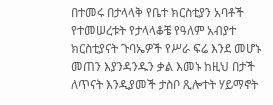በተመሩ በታላላቅ የቤተ ክርስቲያን አባቶች የተመሠረቱት የታላላቆቼ የዓለም አብያተ ክርስቲያናት ጉባኤዎች የሥራ ፍሬ እንደ መሆኑ መጠን እያንዳንዱን ቃል እመኑ ከዚህ በታች ለጥናት እንዲያመች ታስቦ ጺሎተት ሃይማኖት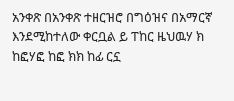አንቀጽ በአንቀጽ ተዘርዝሮ በግዕዝና በአማርኛ እንደሚከተለው ቀርቧል ይ ፐከር ዜህዉሃ ክ ከፎሃፎ ከፎ ክክ ከፊ ርኗ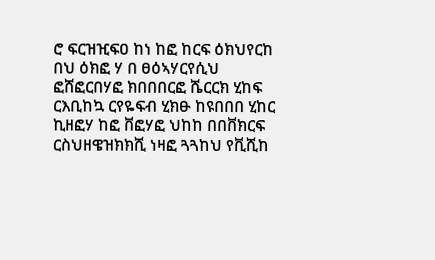ሮ ፍርዝዢፍዐ ከነ ከፎ ከርፍ ዕክህየርከ በህ ዕክፎ ሃ በ ፀዕኣሃርየሲህ ፎሸፎርበሃፎ ክበበበርፎ ሼርርክ ሂከፍ ርእቢከኳ ርየዬፍብ ሂክፁ ከዩበበበ ሂከር ኪዘፎሃ ከፎ ቨፎሃፎ ህከከ በበቨክርፍ ርስህዘዌዝክክሺ ነዛፎ ጓጓከህ የቪሺከ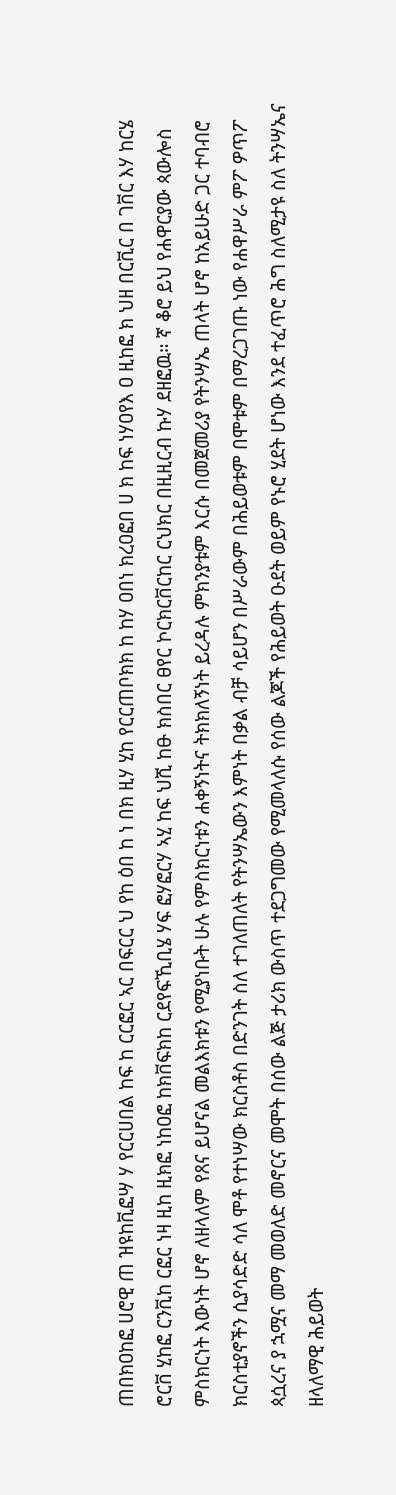ጠበክዐከፎ ሀሮዊ ጠ ዝዩከቪፎሣ ሃ የርርሀበል ከፍ ከ ርርፎር ኣር በፍርር ህ የከ ዕበ ከ ነ በክ ዚሃ ሂከ የርርጠቦክክ ከ ከሃ ዐበነ ክረዐፎበ ሀ ክ ከፍ ነሃዐየእ ዐ ዚከፎ ክ ህዘ በርቪር በ ገቨር እሃ ከርሄ ሮርቨ ሂከፎ ርንቪከ ርፎር ነዛ ዚከ ዚክፎ ነከዐፎ ከክቨፍክከ ርደየፍኺቢሄ ሃፍ ፎሃፎርሃ ኣሂ ከፍ ህሺ ከፁ ክስበር ፀየር ኮርክርቨርከር ርህክር በዚዚርብ ኩሃ ደዘፎዉ። ኛ ቆሮ ይህ የሐዋርያው ጳውሎስ ምስክርነት እውነት ሆኖ ለዘላለም የጸና ይሆናል መልእክቱን የሚያነቡት ሁሉ የምስክርነቱን ሐቀኝነትና ትክክለኝነት ይረዳሉ ምክንያቱም እርሱ በመጀመሪያ የትንሣኤ ጠላት ሆኖ ከአይሁድ ጋር ተባብሮ ክርስቲያኖችን ሲያሳድድ ሳለ ሞቶ የተነሣው ክርስቶስ በድንገት ስለ ተገለጠለት የትንሣኤውን እምነት በቃል ብቻ ሳይሆን በሥራውም በሕይወቱም በሞቱም በማረጋገጡ ነው የሐዋሥራ ምፖ ዎጥፖ ጳሷረና ያ ኋሟና መማ መወለድ መኖርና መሞት በሰው ልጅ ታሪክ ውስጥ ተደጋግመው የሚመላለሱ የሰው ልጆች የሕይወት ዑደት ወይም የኑሮ ሂደት ሆነው እንደ ተፈጥሮ ሕግ ስለሚታዩ ስለ ትንሣኤና ዘላለማዊ ሕይወት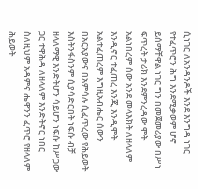ሲነገር ለአንዳንዶች እንደ እንግዳ ነገር የተፈጥሮን ሕግ እንደሚቃወም ሆኖ ይሰማቸዋል ነገር ግን በመጀመሪያው በሥነ ፍጥረት ታሪክ እንደምንረዳው ሞት አልነበረም ሰው አንደ መላእክት ለዘላለም እንዲኖር ተፈጠረ እንጂ እንዲሞት አልተፈጠረም እግዚአብሔር ሰውን በአርአያውና በአምሳሉ ሲፈጥረው የሕይወት እስትንፋስንም ሲያሳድርበት ነፍሱ ብቻ ዘላለማዊ እንድትሆን ሳይሆን ነፍሱ ከሥጋው ጋር ተዋሕዳ ለዘላለም እንድትኖር ነበር ስለዚህም አዳምና ሔዋንን ፈጥሮ የዘላለም ሕይወት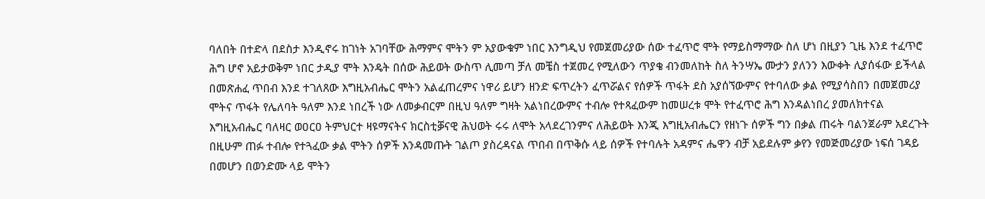ባለበት በተድላ በደስታ እንዲኖሩ ከገነት አገባቸው ሕማምና ሞትን ም አያውቁም ነበር እንግዲህ የመጀመሪያው ሰው ተፈጥሮ ሞት የማይስማማው ስለ ሆነ በዚያን ጊዜ እንደ ተፈጥሮ ሕግ ሆኖ አይታወቅም ነበር ታዲያ ሞት እንዴት በሰው ሕይወት ውስጥ ሊመጣ ቻለ መቼስ ተጀመረ የሚለውን ጥያቄ ብንመለከት ስለ ትንሣኤ ሙታን ያለንን እውቀት ሊያሰፋው ይችላል በመጽሐፈ ጥበብ እንደ ተገለጸው እግዚአብሔር ሞትን አልፈጠረምና ነዋሪ ይሆን ዘንድ ፍጥረትን ፈጥሯልና የሰዎች ጥፋት ደስ አያሰኘውምና የተባለው ቃል የሚያሳስበን በመጀመሪያ ሞትና ጥፋት የሌለባት ዓለም እንደ ነበረች ነው ለመቃብርም በዚህ ዓለም ግዛት አልነበረውምና ተብሎ የተጻፈውም ከመሠረቱ ሞት የተፈጥሮ ሕግ እንዳልነበረ ያመለክተናል እግዚአብሔር ባለዛር ወዐርዐ ትምህርተ ዛዩማናትና ክርስቲቓናዊ ሕህወት ሩሩ ለሞት አላደረገንምና ለሕይወት እንጂ እግዚአብሔርን የዘነጉ ሰዎች ግን በቃል ጠሩት ባልንጀራም አደረጉት በዚሁም ጠፉ ተብሎ የተጓፈው ቃል ሞትን ሰዎች እንዳመጡት ገልጦ ያስረዳናል ጥበብ በጥቅሱ ላይ ሰዎች የተባሉት አዳምና ሔዋን ብቻ አይደሉም ቃየን የመጅመሪያው ነፍሰ ገዳይ በመሆን በወንድሙ ላይ ሞትን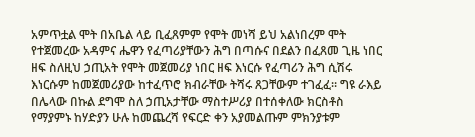አምጥቷል ሞት በአቤል ላይ ቢፈጸምም የሞት መነሻ ይህ አልነበረም ሞት የተጀመረው አዳምና ሔዋን የፈጣሪያቸውን ሕግ በጣሱና በደልን በፈጸመ ጊዜ ነበር ዘፍ ስለዚህ ኃጢአት የሞት መጀመሪያ ነበር ዘፍ እነርሱ የፈጣሪን ሕግ ሲሽሩ እነርሱም ከመጀመሪያው ከተፈጥሮ ክብራቸው ትሻሩ ጸጋቸውም ተገፈፈ። ግዩ ራእይ በሌላው በኩል ደግሞ ስለ ኃጢአታቸው ማስተሥሪያ በተሰቀለው ክርስቶስ የማያምኑ ከሃድያን ሁሉ ከመጨረሻ የፍርድ ቀን አያመልጡም ምክንያቱም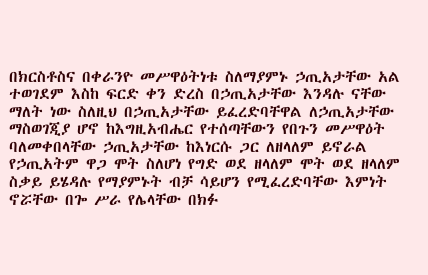በክርስቶስና በቀራንዮ መሥዋዕትነቱ ስለማያምኑ ኃጢአታቸው አል ተወገደም እስከ ፍርድ ቀን ድረስ በኃጢአታቸው እንዳሉ ናቸው ማለት ነው ስለዚህ በኃጢአታቸው ይፈረድባቸዋል ለኃጢአታቸው ማስወገጂያ ሆኖ ከእግዚአብሔር የተሰጣቸውን የበጉን መሥዋዕት ባለመቀበላቸው ኃጢአታቸው ከእነርሱ ጋር ለዘላለም ይኖራል የኃጢአትም ዋጋ ሞት ስለሆነ የግድ ወደ ዘላለም ሞት ወደ ዘላለም ስቃይ ይሄዳሉ የማያምኑት ብቻ ሳይሆን የሚፈረድባቸው እምነት ኖሯቸው በጐ ሥራ የሌላቸው በክፉ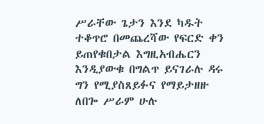ሥራቸው ጌታን እንደ ካዱት ተቆጥሮ በመጨረሻው የፍርድ ቀን ይጠየቁበታል እግዚአብሔርን እንዲያውቁ በግልጥ ይናገራሉ ዳሩ ግን የሚያስጸይፉና የማይታዘዙ ለበጐ ሥራም ሁሉ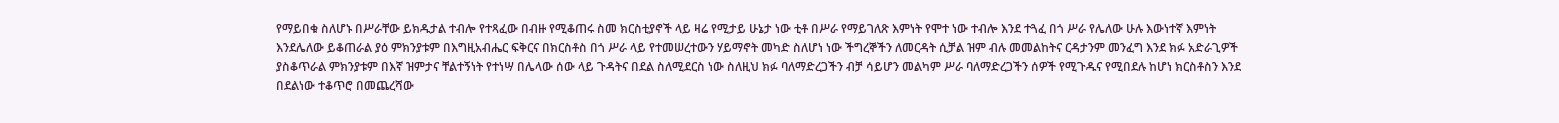የማይበቁ ስለሆኑ በሥራቸው ይክዱታል ተብሎ የተጻፈው በብዙ የሚቆጠሩ ስመ ክርስቲያኖች ላይ ዛሬ የሚታይ ሁኔታ ነው ቲቶ በሥራ የማይገለጽ እምነት የሞተ ነው ተብሎ እንደ ተጓፈ በጎ ሥራ የሌለው ሁሉ እውነተኛ እምነት እንደሌለው ይቆጠራል ያዕ ምክንያቱም በእግዚአብሔር ፍቅርና በክርስቶስ በጎ ሥራ ላይ የተመሠረተውን ሃይማኖት መካድ ስለሆነ ነው ችግረኞችን ለመርዳት ሲቻል ዝም ብሉ መመልከትና ርዳታንም መንፈግ እንደ ክፉ አድራጊዎች ያስቆጥራል ምክንያቱም በእኛ ዝምታና ቸልተኝነት የተነሣ በሌላው ሰው ላይ ጉዳትና በደል ስለሚደርስ ነው ስለዚህ ክፉ ባለማድረጋችን ብቻ ሳይሆን መልካም ሥራ ባለማድረጋችን ሰዎች የሚጉዱና የሚበደሉ ከሆነ ክርስቶስን እንደ በደልነው ተቆጥሮ በመጨረሻው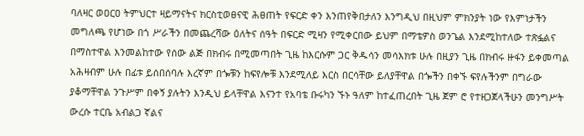ባለዛር ወዐርዐ ትምህርተ ዛይማናትና ክርስቲወፀናዊ ሕፀጠት የፍርድ ቀን እንጠየቅበታለን እንግዲህ በዚህም ምክንያት ነው የእምነታችን መግለጫ የሆነው በጎ ሥራችን በመጨረሻው ዕለትና ሰዓት በፍርድ ሚዛን የሚቀርበው ይህም በማቴዎስ ወንጌል እንደሚከተለው ተጽፏልና በማስተዋል እንመልከተው የሰው ልጅ በክብሩ በሚመጣበት ጊዜ ከእርሱም ጋር ቅዱሳን መሳእክቱ ሁሉ በዚያን ጊዜ በክብሩ ዙፋን ይቀመጣል አሕዛብም ሁሉ በፊቱ ይሰበሰባሉ እረኛም በጐቹን ከፍየሎቹ እንደሚለይ እርስ በርሳቸው ይለያቸዋል በጐችን በቀኙ ፍየሉችንም በግራው ያቆማቸዋል ንጉሥም በቀኝ ያሉትን እንዲህ ይላቸዋል እናንተ የአባቴ ቡሩካን ኙኑ ዓለም ከተፈጠረበት ጊዜ ጀም ሮ የተዘጋጀላችሁን መንግሥት ውረሱ ተርቤ አብልጋ ኛልና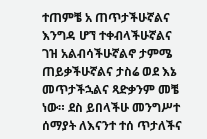ተጠምቼ አ ጠጥታችሁኛልና እንግዳ ሆኘ ተቀብላችሁኛልና ገዝ አልብሳችሁኛልኖ ታምሜ ጠይቃችሁኛልና ታስሬ ወደ እኔ መጥታችኋልና ጻድቃንም መቼ ነው። ደስ ይበላችሁ መንግሥተ ሰማያት ለእናንተ ተሰ ጥታለችና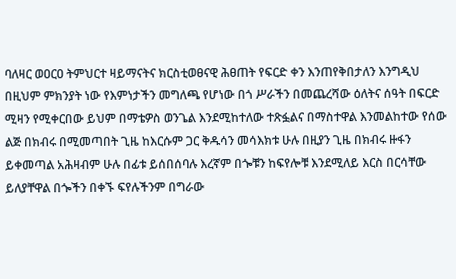ባለዛር ወዐርዐ ትምህርተ ዛይማናትና ክርስቲወፀናዊ ሕፀጠት የፍርድ ቀን እንጠየቅበታለን እንግዲህ በዚህም ምክንያት ነው የእምነታችን መግለጫ የሆነው በጎ ሥራችን በመጨረሻው ዕለትና ሰዓት በፍርድ ሚዛን የሚቀርበው ይህም በማቴዎስ ወንጌል እንደሚከተለው ተጽፏልና በማስተዋል እንመልከተው የሰው ልጅ በክብሩ በሚመጣበት ጊዜ ከእርሱም ጋር ቅዱሳን መሳእክቱ ሁሉ በዚያን ጊዜ በክብሩ ዙፋን ይቀመጣል አሕዛብም ሁሉ በፊቱ ይሰበሰባሉ እረኛም በጐቹን ከፍየሎቹ እንደሚለይ እርስ በርሳቸው ይለያቸዋል በጐችን በቀኙ ፍየሉችንም በግራው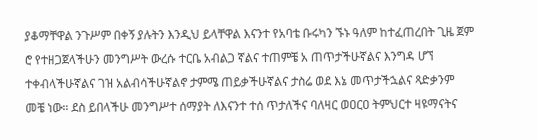ያቆማቸዋል ንጉሥም በቀኝ ያሉትን እንዲህ ይላቸዋል እናንተ የአባቴ ቡሩካን ኙኑ ዓለም ከተፈጠረበት ጊዜ ጀም ሮ የተዘጋጀላችሁን መንግሥት ውረሱ ተርቤ አብልጋ ኛልና ተጠምቼ አ ጠጥታችሁኛልና እንግዳ ሆኘ ተቀብላችሁኛልና ገዝ አልብሳችሁኛልኖ ታምሜ ጠይቃችሁኛልና ታስሬ ወደ እኔ መጥታችኋልና ጻድቃንም መቼ ነው። ደስ ይበላችሁ መንግሥተ ሰማያት ለእናንተ ተሰ ጥታለችና ባለዛር ወዐርዐ ትምህርተ ዛዩማናትና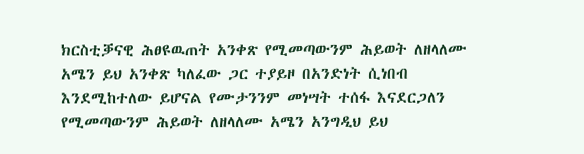ክርስቲቓናዊ ሕፀዩዉጠት አንቀጽ የሚመጣውንም ሕይወት ለዘላለሙ አሜን ይህ አንቀጽ ካለፈው ጋር ተያይዞ በአንድነት ሲነበብ እንደሚከተለው ይሆናል የሙታንንም መነሣት ተሰፋ እናደርጋለን የሚመጣውንም ሕይወት ለዘላለሙ አሜን አንግዲህ ይህ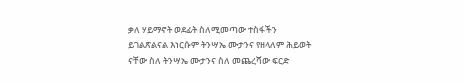ቃለ ሃይማኖት ወደፊት ስለሚመጣው ተስፋችን ይገልጽልናል እነርሱም ትንሣኤ ሙታንና የዘላለም ሕይወት ናቸው ስለ ትንሣኤ ሙታንና ስለ መጨረሻው ፍርድ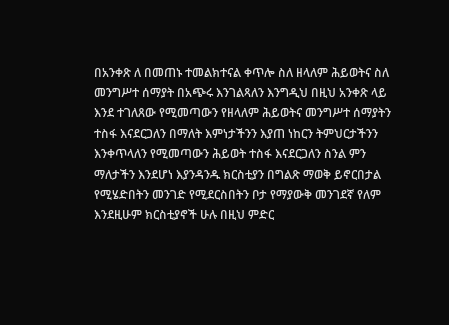በአንቀጽ ለ በመጠኑ ተመልክተናል ቀጥሎ ስለ ዘላለም ሕይወትና ስለ መንግሥተ ሰማያት በአጭሩ እንገልጻለን እንግዲህ በዚህ አንቀጽ ላይ እንደ ተገለጸው የሚመጣውን የዘላለም ሕይወትና መንግሥተ ሰማያትን ተስፋ እናደርጋለን በማለት እምነታችንን እያጠ ነከርን ትምህርታችንን እንቀጥላለን የሚመጣውን ሕይወት ተስፋ እናደርጋለን ስንል ምን ማለታችን እንደሆነ እያንዳንዱ ክርስቲያን በግልጽ ማወቅ ይኖርበታል የሚሄድበትን መንገድ የሚደርስበትን ቦታ የማያውቅ መንገደኛ የለም እንደዚሁም ክርስቲያኖች ሁሉ በዚህ ምድር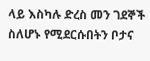ላይ እስካሉ ድረስ መን ገደኞች ስለሆኑ የሚደርሱበትን ቦታና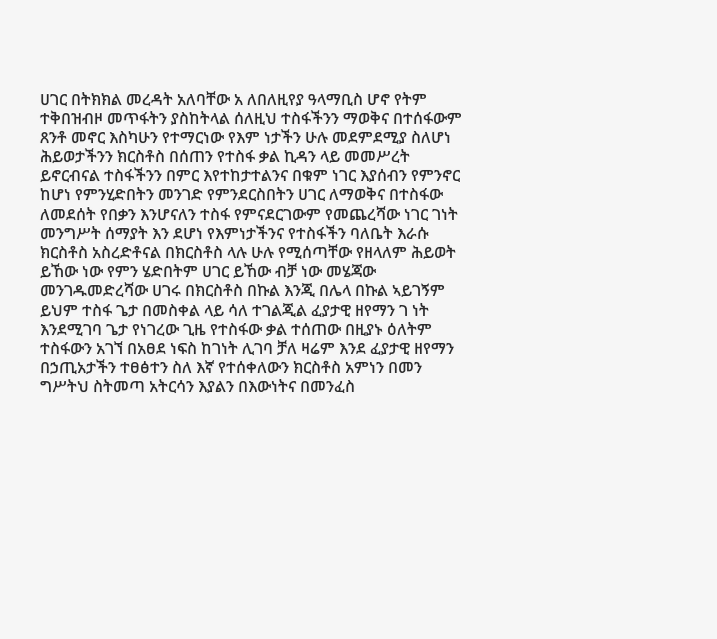ሀገር በትክክል መረዳት አለባቸው አ ለበለዚየያ ዓላማቢስ ሆኖ የትም ተቅበዝብዞ መጥፋትን ያስከትላል ሰለዚህ ተስፋችንን ማወቅና በተሰፋውም ጸንቶ መኖር እስካሁን የተማርነው የእም ነታችን ሁሉ መደምደሚያ ስለሆነ ሕይወታችንን ክርስቶስ በሰጠን የተስፋ ቃል ኪዳን ላይ መመሥረት ይኖርብናል ተስፋችንን በምር እየተከታተልንና በቁም ነገር እያሰብን የምንኖር ከሆነ የምንሂድበትን መንገድ የምንደርስበትን ሀገር ለማወቅና በተስፋው ለመደሰት የበቃን እንሆናለን ተስፋ የምናደርገውም የመጨረሻው ነገር ገነት መንግሥት ሰማያት እን ደሆነ የእምነታችንና የተስፋችን ባለቤት እራሱ ክርስቶስ አስረድቶናል በክርስቶስ ላሉ ሁሉ የሚሰጣቸው የዘላለም ሕይወት ይኸው ነው የምን ሄድበትም ሀገር ይኸው ብቻ ነው መሄጃው መንገዱመድረሻው ሀገሩ በክርስቶስ በኩል እንጂ በሌላ በኩል ኣይገኝም ይህም ተስፋ ጌታ በመስቀል ላይ ሳለ ተገልጂል ፈያታዊ ዘየማን ገ ነት እንደሚገባ ጌታ የነገረው ጊዜ የተስፋው ቃል ተሰጠው በዚያኑ ዕለትም ተስፋውን አገኘ በአፀደ ነፍስ ከገነት ሊገባ ቻለ ዛሬም እንደ ፈያታዊ ዘየማን በኃጢአታችን ተፀፅተን ስለ እኛ የተሰቀለውን ክርስቶስ አምነን በመን ግሥትህ ስትመጣ አትርሳን እያልን በእውነትና በመንፈስ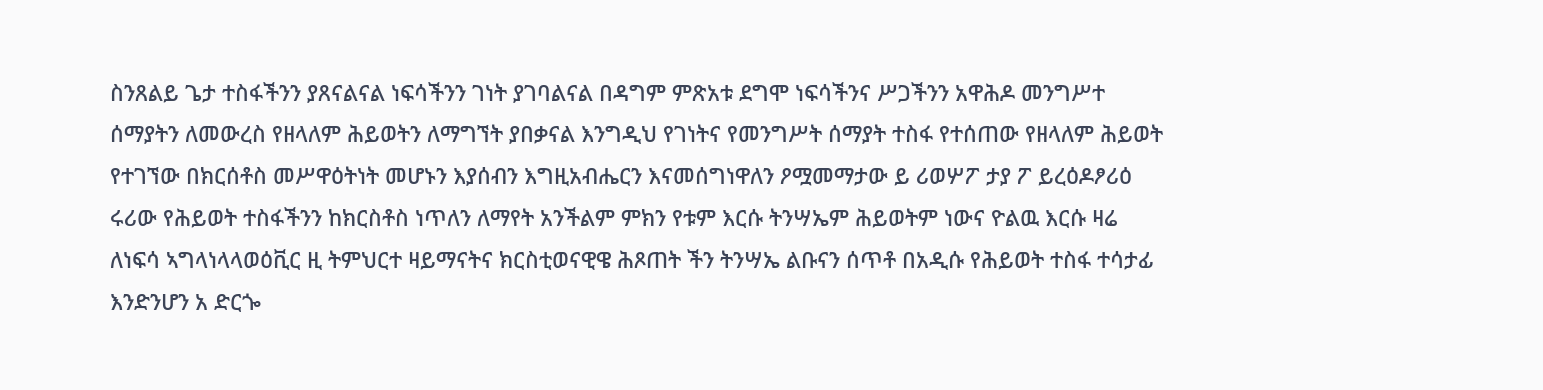ስንጸልይ ጌታ ተስፋችንን ያጸናልናል ነፍሳችንን ገነት ያገባልናል በዳግም ምጽአቱ ደግሞ ነፍሳችንና ሥጋችንን አዋሕዶ መንግሥተ ሰማያትን ለመውረስ የዘላለም ሕይወትን ለማግኘት ያበቃናል እንግዲህ የገነትና የመንግሥት ሰማያት ተስፋ የተሰጠው የዘላለም ሕይወት የተገኘው በክርሰቶስ መሥዋዕትነት መሆኑን እያሰብን እግዚአብሔርን እናመሰግነዋለን ዖሟመማታው ይ ሪወሦፖ ታያ ፖ ይረዕዶፆሪዕ ሩሪው የሕይወት ተስፋችንን ከክርስቶስ ነጥለን ለማየት አንችልም ምክን የቱም እርሱ ትንሣኤም ሕይወትም ነውና ዮልዉ እርሱ ዛሬ ለነፍሳ ኣግላነላላወዕቪር ዚ ትምህርተ ዛይማናትና ክርስቲወናዊዌ ሕጾጠት ችን ትንሣኤ ልቡናን ሰጥቶ በአዲሱ የሕይወት ተስፋ ተሳታፊ እንድንሆን አ ድርጐ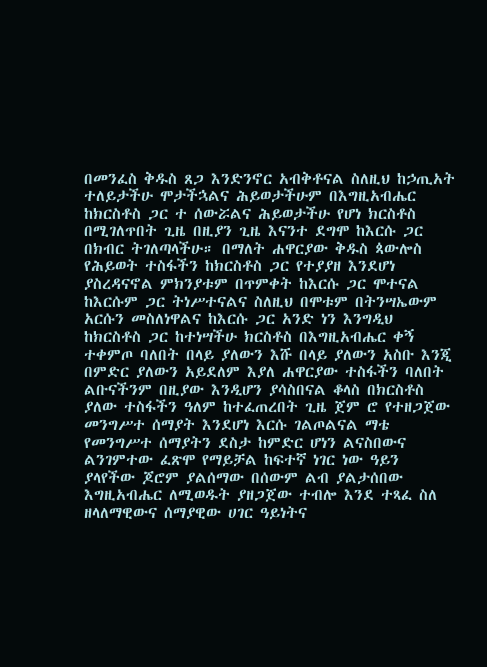በመንፈስ ቅዱስ ጸጋ እንድንኖር አብቅቶናል ስለዚህ ከኃጢአት ተለይታችሁ ሞታችኋልና ሕይወታችሁም በእግዚአብሔር ከክርስቶስ ጋር ተ ሰውሯልና ሕይወታችሁ የሆነ ክርስቶስ በሚገለጥበት ጊዜ በዚያን ጊዜ እናንተ ደግሞ ከእርሱ ጋር በክብር ትገለጣላችሁ። በማለት ሐዋርያው ቅዱስ ጳውሎስ የሕይወት ተስፋችን ከክርስቶስ ጋር የተያያዘ እንደሆነ ያስረዳናኖል ምክንያቱም በጥምቀት ከእርሱ ጋር ሞተናል ከእርሱም ጋር ትነሥተናልና ስለዚህ በሞቱም በትንሣኤውም አርሱን መስለነዋልና ከእርሱ ጋር አንድ ነን እንግዲህ ከክርስቶስ ጋር ከተነሣችሁ ክርስቶስ በእግዚአብሔር ቀኝ ተቀምጦ ባለበት በላይ ያለውን እሹ በላይ ያለውን አስቡ እንጂ በምድር ያለውን አይደለም እያለ ሐዋርያው ተስፋችን ባለበት ልቡናችንም በዚያው እንዲሆን ያሳስበናል ቆላስ በክርስቶስ ያለው ተስፋችን ዓለም ከተፈጠረበት ጊዜ ጀም ሮ የተዘጋጀው መንግሥተ ሰማያት እንደሆነ እርሱ ገልጦልናል ማቴ የመንግሥተ ሰማያትን ደስታ ከምድር ሆነን ልናስበውና ልንገምተው ፈጽሞ የማይቻል ከፍተኛ ነገር ነው ዓይን ያላየችው ጆሮም ያልሰማው በሰውም ልብ ያልታሰበው እግዚአብሔር ለሚወዱት ያዘጋጀው ተብሎ እንደ ተጻፈ ስለ ዘላለማዊውና ሰማያዊው ሀገር ዓይነትና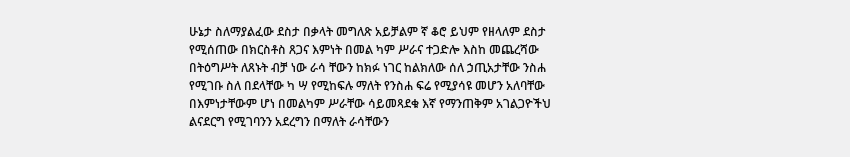ሁኔታ ስለማያልፈው ደስታ በቃላት መግለጽ አይቻልም ኛ ቆሮ ይህም የዘላለም ደስታ የሚሰጠው በክርስቶስ ጸጋና እምነት በመል ካም ሥራና ተጋድሎ እስከ መጨረሻው በትዕግሥት ለጸኑት ብቻ ነው ራሳ ቸውን ከክፉ ነገር ከልክለው ሰለ ኃጢአታቸው ንስሐ የሚገቡ ስለ በደላቸው ካ ሣ የሚከፍሉ ማለት የንስሐ ፍሬ የሚያሳዩ መሆን አለባቸው በእምነታቸውም ሆነ በመልካም ሥራቸው ሳይመጻደቁ እኛ የማንጠቅም አገልጋዮችህ ልናደርግ የሚገባንን አደረግን በማለት ራሳቸውን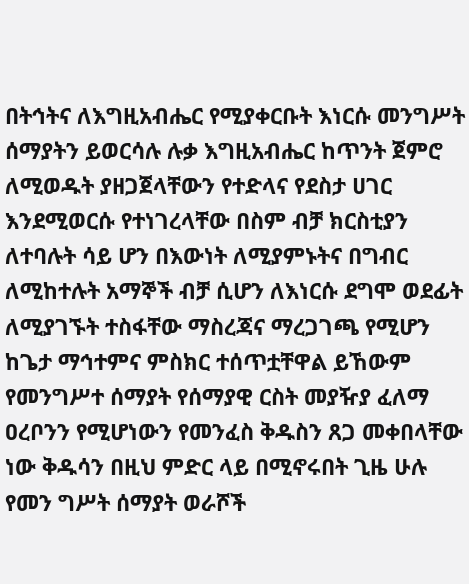በትኅትና ለእግዚአብሔር የሚያቀርቡት እነርሱ መንግሥት ሰማያትን ይወርሳሉ ሉቃ እግዚአብሔር ከጥንት ጀምሮ ለሚወዱት ያዘጋጀላቸውን የተድላና የደስታ ሀገር እንደሚወርሱ የተነገረላቸው በስም ብቻ ክርስቲያን ለተባሉት ሳይ ሆን በእውነት ለሚያምኑትና በግብር ለሚከተሉት አማኞች ብቻ ሲሆን ለእነርሱ ደግሞ ወደፊት ለሚያገኙት ተስፋቸው ማስረጃና ማረጋገጫ የሚሆን ከጌታ ማኅተምና ምስክር ተሰጥቷቸዋል ይኸውም የመንግሥተ ሰማያት የሰማያዊ ርስት መያዥያ ፈለማ ዐረቦንን የሚሆነውን የመንፈስ ቅዱስን ጸጋ መቀበላቸው ነው ቅዱሳን በዚህ ምድር ላይ በሚኖሩበት ጊዜ ሁሉ የመን ግሥት ሰማያት ወራሾች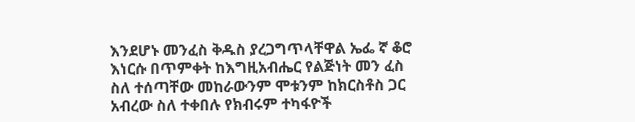እንደሆኑ መንፈስ ቅዱስ ያረጋግጥላቸዋል ኤፌ ኛ ቆሮ እነርሱ በጥምቀት ከእግዚአብሔር የልጅነት መን ፈስ ስለ ተሰጣቸው መከራውንም ሞቱንም ከክርስቶስ ጋር አብረው ስለ ተቀበሉ የክብሩም ተካፋዮች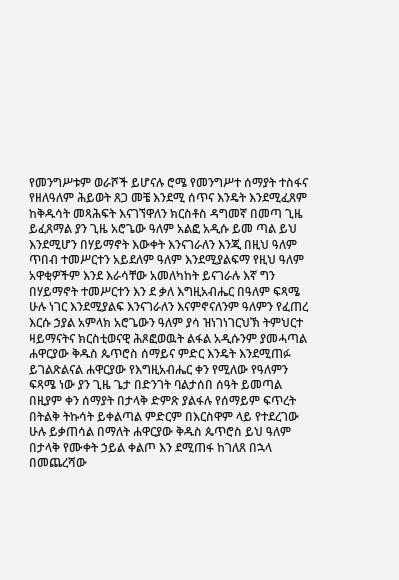የመንግሥቱም ወራሾች ይሆናሉ ሮሜ የመንግሥተ ሰማያት ተስፋና የዘለዓለም ሕይወት ጸጋ መቼ እንደሚ ሰጥና እንዴት እንደሚፈጸም ከቅዱሳት መጻሕፍት እናገኘዋለን ክርስቶስ ዳግመኛ በመጣ ጊዜ ይፈጸማል ያን ጊዜ አሮጌው ዓለም አልፎ አዲሱ ይመ ጣል ይህ እንደሚሆን በሃይማኖት እውቀት እንናገራለን እንጂ በዚህ ዓለም ጥበብ ተመሥርተን አይደለም ዓለም እንደሚያልፍማ የዚህ ዓለም አዋቂዎችም እንደ እራሳቸው አመለካከት ይናገራሉ እኛ ግን በሃይማኖት ተመሥርተን እን ደ ቃለ እግዚአብሔር በዓለም ፍጻሜ ሁሉ ነገር እንደሚያልፍ እንናገራለን እናምኖናለንም ዓለምን የፈጠረ እርሱ ኃያል አምላክ አሮጌውን ዓለም ያሳ ዝነገነገርህኽ ትምህርተ ዛይማናትና ክርስቲወናዊ ሕጾፎወዉት ልፋል አዲሱንም ያመሓጣል ሐዋርያው ቅዱስ ጴጥሮስ ሰማይና ምድር እንዴት እንደሚጠፉ ይገልጽልናል ሐዋርያው የእግዚአብሔር ቀን የሚለው የዓለምን ፍጻሜ ነው ያን ጊዜ ጌታ በድንገት ባልታሰበ ሰዓት ይመጣል በዚያም ቀን ሰማያት በታላቅ ድምጽ ያልፋሉ የሰማይም ፍጥረት በትልቅ ትኩሳት ይቀልጣል ምድርም በእርስዋም ላይ የተደረገው ሁሉ ይቃጠሳል በማለት ሐዋርያው ቅዱስ ጴጥሮስ ይህ ዓለም በታላቅ የሙቀት ኃይል ቀልጦ እን ደሚጠፋ ከገለጸ በኋላ በመጨረሻው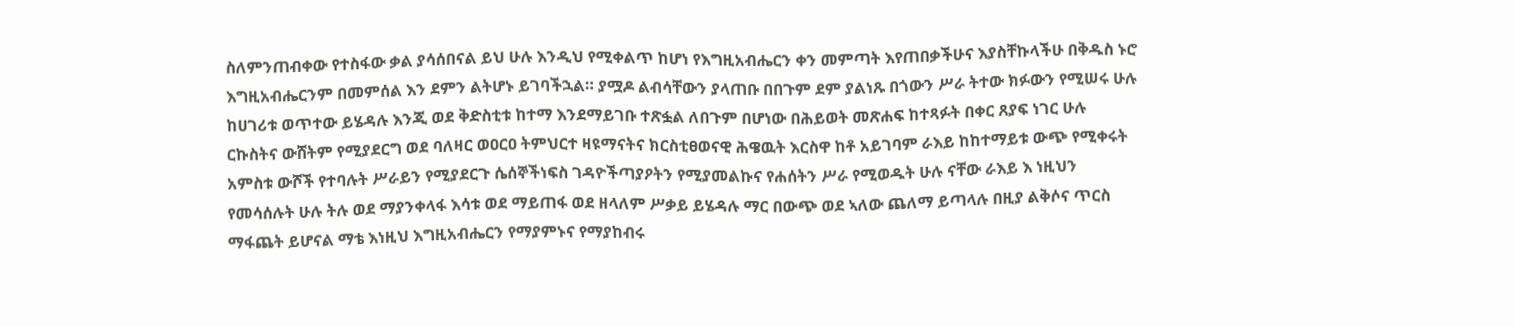ስለምንጠብቀው የተስፋው ቃል ያሳሰበናል ይህ ሁሉ እንዲህ የሚቀልጥ ከሆነ የእግዚአብሔርን ቀን መምጣት እየጠበቃችሁና እያስቸኩላችሁ በቅዱስ ኑሮ እግዚአብሔርንም በመምሰል እን ደምን ልትሆኑ ይገባችኋል። ያሟዶ ልብሳቸውን ያላጠቡ በበጉም ደም ያልነጹ በጎውን ሥራ ትተው ክፉውን የሚሠሩ ሁሉ ከሀገሪቱ ወጥተው ይሄዳሉ እንጂ ወደ ቅድስቲቱ ከተማ እንደማይገቡ ተጽፏል ለበጉም በሆነው በሕይወት መጽሐፍ ከተጻፉት በቀር ጸያፍ ነገር ሁሉ ርኩስትና ውሸትም የሚያደርግ ወደ ባለዛር ወዐርዐ ትምህርተ ዛዩማናትና ክርስቲፀወናዊ ሕዌዉት እርስዋ ከቶ አይገባም ራእይ ከከተማይቱ ውጭ የሚቀሩት አምስቱ ውሾች የተባሉት ሥራይን የሚያደርጉ ሴሰኞችነፍስ ገዳዮችጣያዖትን የሚያመልኩና የሐሰትን ሥራ የሚወዱት ሁሉ ናቸው ራእይ እ ነዚህን የመሳሰሉት ሁሉ ትሉ ወደ ማያንቀላፋ እሳቱ ወደ ማይጠፋ ወደ ዘላለም ሥቃይ ይሄዳሉ ማር በውጭ ወደ ኣለው ጨለማ ይጣላሉ በዚያ ልቅሶና ጥርስ ማፋጨት ይሆናል ማቴ እነዚህ እግዚአብሔርን የማያምኑና የማያከብሩ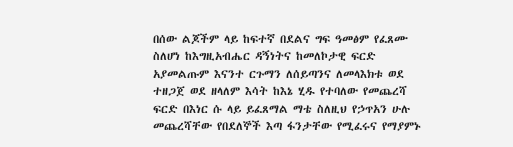በሰው ልጆችም ላይ ከፍተኛ በደልና ግፍ ዓመፅም የፈጸሙ ስለሆነ ከእግዚአብሔር ዳኝነትና ከመለኮታዊ ፍርድ አያመልጡም እናንተ ርጉማን ለሰይጣንና ለመላእክቱ ወደ ተዘጋጀ ወደ ዘላለም እሳት ከእኔ ሂዱ የተባለው የመጨረሻ ፍርድ በእነር ሱ ላይ ይፈጸማል ማቴ ስለዚህ የኃጥአን ሁሉ መጨረሻቸው የበደለኞች እጣ ፋንታቸው የሚፈሩና የማያምኑ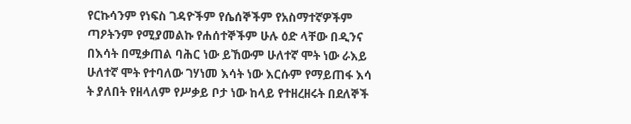የርኩሳንም የነፍስ ገዳዮችም የሴሰኞችም የአስማተኛዎችም ጣዖትንም የሚያመልኩ የሐሰተኞችም ሁሉ ዕድ ላቸው በዲንና በእሳት በሚቃጠል ባሕር ነው ይኸውም ሁለተኛ ሞት ነው ራእይ ሁለተኛ ሞት የተባለው ገሃነመ እሳት ነው እርሱም የማይጠፋ እሳ ት ያለበት የዘላለም የሥቃይ ቦታ ነው ከላይ የተዘረዘሩት በደለኞች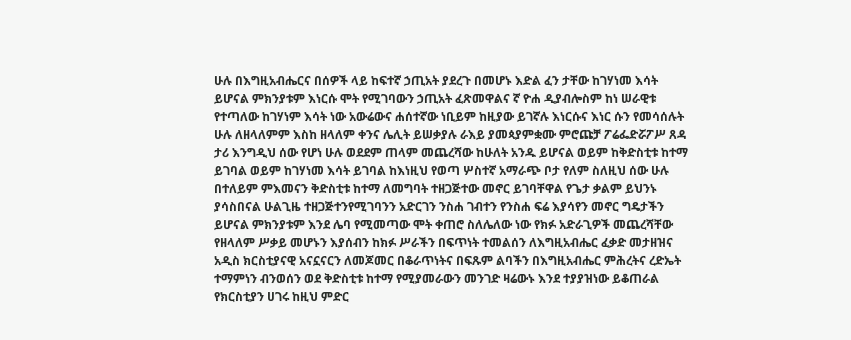ሁሉ በእግዚአብሔርና በሰዎች ላይ ከፍተኛ ኃጢአት ያደረጉ በመሆኑ እድል ፈን ታቸው ከገሃነመ እሳት ይሆናል ምክንያቱም እነርሱ ሞት የሚገባውን ኃጢአት ፈጽመዋልና ኛ ዮሐ ዲያብሎስም ከነ ሠራዊቱ የተጣለው ከገሃነም እሳት ነው አውሬውና ሐሰተኛው ነቢይም ከዚያው ይገኛሉ እነርሱና እነር ሱን የመሳሰሉት ሁሉ ለዘላለምም እስከ ዘላለም ቀንና ሌሊት ይሠቃያሉ ራእይ ያመጳያምቋሙ ምሮጩቻ ፖሬፌድሯፖሥ ጸዳ ታሪ እንግዲህ ሰው የሆነ ሁሉ ወደደም ጠላም መጨረሻው ከሁለት አንዱ ይሆናል ወይም ከቅድስቲቱ ከተማ ይገባል ወይም ከገሃነመ እሳት ይገባል ከእነዚህ የወጣ ሦስተኛ አማራጭ ቦታ የለም ስለዚህ ሰው ሁሉ በተለይም ምእመናን ቅድስቲቱ ከተማ ለመግባት ተዘጋጅተው መኖር ይገባቸዋል የጌታ ቃልም ይህንኑ ያሳስበናል ሁልጊዜ ተዘጋጅተንየሚገባንን አድርገን ንስሐ ገብተን የንስሐ ፍሬ እያሳየን መኖር ግዴታችን ይሆናል ምክንያቱም እንደ ሌባ የሚመጣው ሞት ቀጠሮ ስለሌለው ነው የክፉ አድራጊዎች መጨረሻቸው የዘላለም ሥቃይ መሆኑን እያሰብን ከክፉ ሥራችን በፍጥነት ተመልሰን ለእግዚአብሔር ፈቃድ መታዘዝና አዲስ ክርስቲያናዊ አናኗናርን ለመጆመር በቆራጥነትና በፍጹም ልባችን በእግዚአብሔር ምሕረትና ረድኤት ተማምነን ብንወሰን ወደ ቅድስቲቱ ከተማ የሚያመራውን መንገድ ዛሬውኑ እንደ ተያያዝነው ይቆጠራል የክርስቲያን ሀገሩ ከዚህ ምድር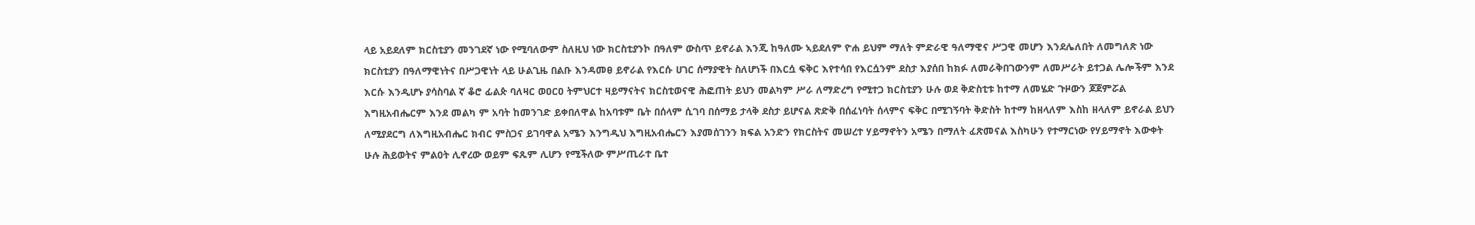ላይ አይደለም ክርስቲያን መንገደኛ ነው የሚባለውም ስለዚህ ነው ክርስቲያንኮ በዓለም ውስጥ ይኖራል እንጂ ከዓለሙ ኣይደለም ዮሐ ይህም ማለት ምድራዊ ዓለማዊና ሥጋዊ መሆን እንደሌለበት ለመግለጽ ነው ክርስቲያን በዓለማዊነትና በሥጋዊነት ላይ ሁልጊዜ በልቡ እንዳመፀ ይኖራል የእርሱ ሀገር ሰማያዊት ስለሆነች በእርሷ ፍቅር እየተሳበ የእርሷንም ደስታ እያሰበ ከክፉ ለመራቅበገውንም ለመሥራት ይተጋል ሌሎችም እንደ እርሱ እንዲሆኑ ያሳስባል ኛ ቆሮ ፊልጵ ባለዛር ወዐርዐ ትምህርተ ዛይማናትና ክርስቲወናዊ ሕፎጠት ይህን መልካም ሥራ ለማድረግ የሚተጋ ክርስቲያን ሁሉ ወደ ቅድስቲቱ ከተማ ለመሄድ ጉዞውን ጆጀምሯል እግዚአብሔርም እንደ መልካ ም አባት ከመንገድ ይቀበለዋል ከአባቱም ቤት በሰላም ሲገባ በሰማይ ታላቅ ደስታ ይሆናል ጽድቅ በሰፈነባት ሰላምና ፍቅር በሚገኝባት ቅድስት ከተማ ከዘላለም እስከ ዘላለም ይኖራል ይህን ለሚያደርግ ለእግዚአብሔር ክብር ምስጋና ይገባዋል አሜን እንግዲህ እግዚአብሔርን እያመሰገንን ክፍል አንድን የክርስትና መሠረተ ሃይማኖትን አሜን በማለት ፈጽመናል እስካሁን የተማርነው የሃይማኖት እውቀት ሁሉ ሕይወትና ምልዐት ሊኖረው ወይም ፍጹም ሊሆን የሚችለው ምሥጢራተ ቤተ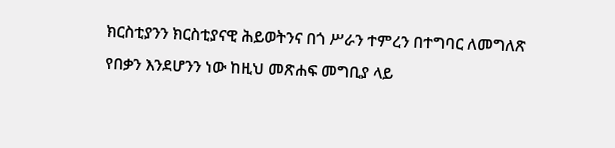ክርስቲያንን ክርስቲያናዊ ሕይወትንና በጎ ሥራን ተምረን በተግባር ለመግለጽ የበቃን እንደሆንን ነው ከዚህ መጽሐፍ መግቢያ ላይ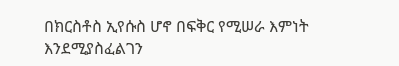በክርስቶስ ኢየሱስ ሆኖ በፍቅር የሚሠራ እምነት እንደሚያስፈልገን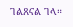ገልጸናል ገላ።